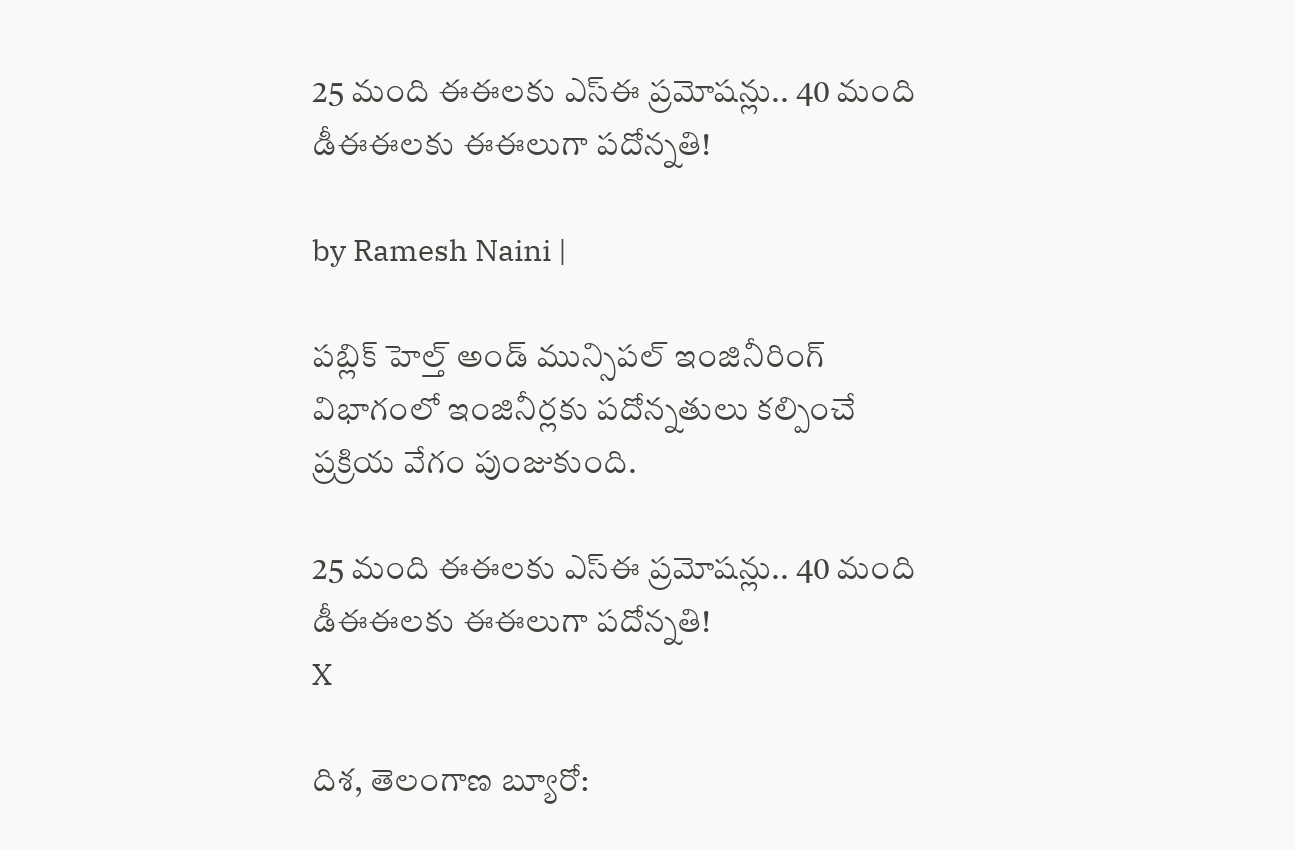25 మంది ఈఈలకు ఎస్ఈ ప్రమోషన్లు.. 40 మంది డీఈఈలకు ఈఈలుగా పదోన్నతి!

by Ramesh Naini |

పబ్లిక్ హెల్త్ అండ్ మున్సిపల్ ఇంజినీరింగ్ విభాగంలో ఇంజినీర్లకు పదోన్నతులు కల్పించే ప్రక్రియ వేగం పుంజుకుంది.

25 మంది ఈఈలకు ఎస్ఈ ప్రమోషన్లు.. 40 మంది డీఈఈలకు ఈఈలుగా పదోన్నతి!
X

దిశ, తెలంగాణ బ్యూరో: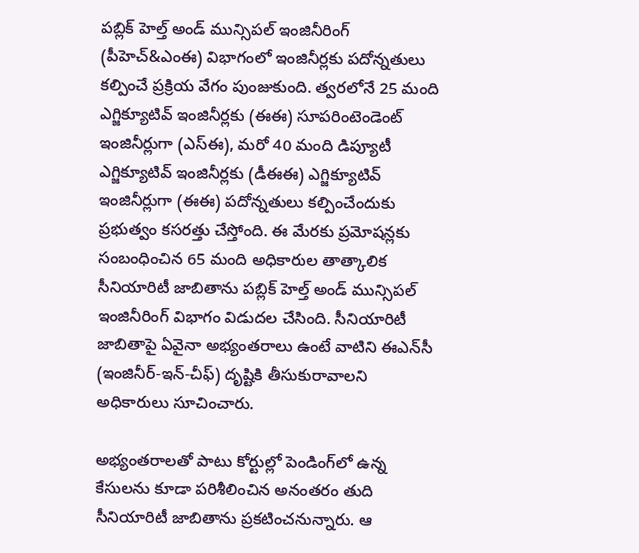పబ్లిక్ హెల్త్ అండ్ మున్సిపల్ ఇంజినీరింగ్ (పీహెచ్‌&ఎంఈ) విభాగంలో ఇంజినీర్లకు పదోన్నతులు కల్పించే ప్రక్రియ వేగం పుంజుకుంది. త్వరలోనే 25 మంది ఎగ్జిక్యూటివ్ ఇంజినీర్లకు (ఈఈ) సూపరింటెండెంట్ ఇంజినీర్లుగా (ఎస్ఈ), మరో 40 మంది డిప్యూటీ ఎగ్జిక్యూటివ్ ఇంజినీర్లకు (డీఈఈ) ఎగ్జిక్యూటివ్ ఇంజినీర్లుగా (ఈఈ) పదోన్నతులు కల్పించేందుకు ప్రభుత్వం కసరత్తు చేస్తోంది. ఈ మేరకు ప్రమోషన్లకు సంబంధించిన 65 మంది అధికారుల తాత్కాలిక సీనియారిటీ జాబితాను పబ్లిక్ హెల్త్ అండ్ మున్సిపల్ ఇంజినీరింగ్ విభాగం విడుదల చేసింది. సీనియారిటీ జాబితాపై ఏవైనా అభ్యంతరాలు ఉంటే వాటిని ఈఎన్‌సీ (ఇంజినీర్-ఇన్-చీఫ్) దృష్టికి తీసుకురావాలని అధికారులు సూచించారు.

అభ్యంతరాలతో పాటు కోర్టుల్లో పెండింగ్‌లో ఉన్న కేసులను కూడా పరిశీలించిన అనంతరం తుది సీనియారిటీ జాబితాను ప్రకటించనున్నారు. ఆ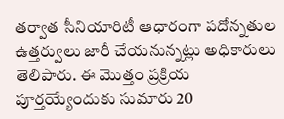తర్వాత సీనియారిటీ ఆధారంగా పదోన్నతుల ఉత్తర్వులు జారీ చేయనున్నట్లు అధికారులు తెలిపారు. ఈ మొత్తం ప్రక్రియ పూర్తయ్యేందుకు సుమారు 20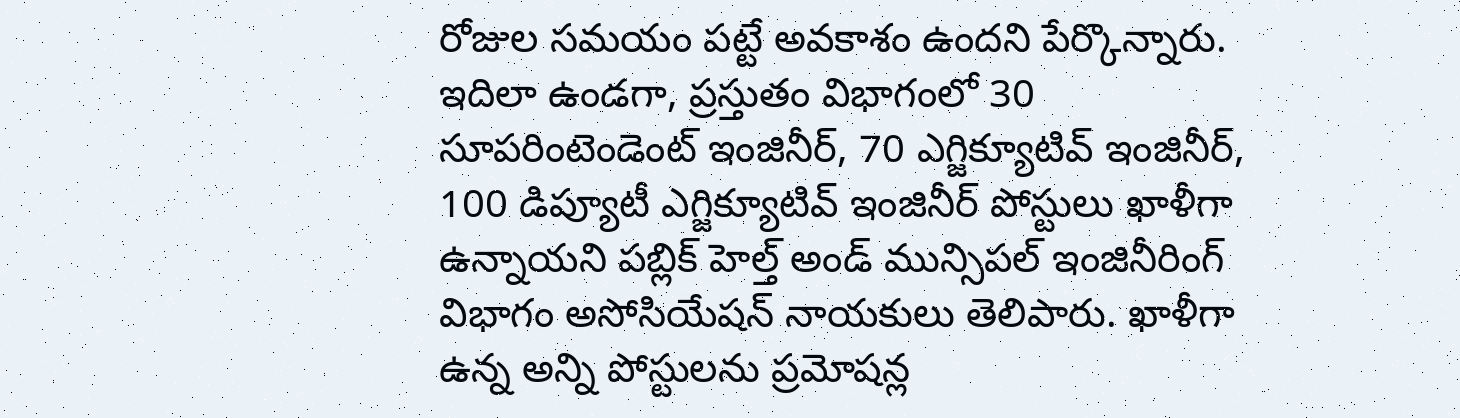రోజుల సమయం పట్టే అవకాశం ఉందని పేర్కొన్నారు. ఇదిలా ఉండగా, ప్రస్తుతం విభాగంలో 30 సూపరింటెండెంట్ ఇంజినీర్, 70 ఎగ్జిక్యూటివ్ ఇంజినీర్, 100 డిప్యూటీ ఎగ్జిక్యూటివ్ ఇంజినీర్ పోస్టులు ఖాళీగా ఉన్నాయని పబ్లిక్ హెల్త్ అండ్ మున్సిపల్ ఇంజినీరింగ్ విభాగం అసోసియేషన్ నాయకులు తెలిపారు. ఖాళీగా ఉన్న అన్ని పోస్టులను ప్రమోషన్ల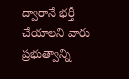ద్వారానే భర్తీ చేయాలని వారు ప్రభుత్వాన్ని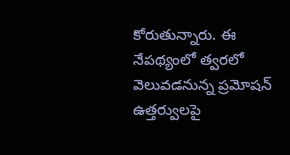కోరుతున్నారు. ఈ నేపథ్యంలో త్వరలో వెలువడనున్న ప్రమోషన్ ఉత్తర్వులపై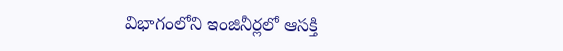విభాగంలోని ఇంజినీర్లలో ఆసక్తి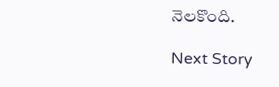నెలకొంది.

Next Story